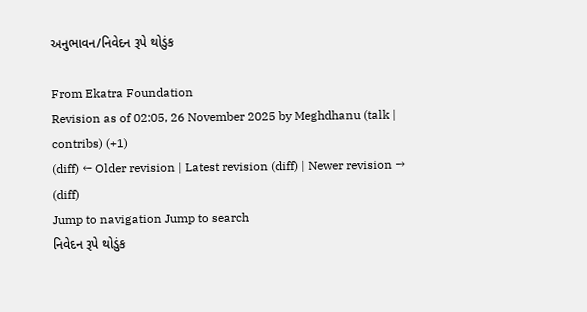અનુભાવન/નિવેદન રૂપે થોડુંક

From Ekatra Foundation
Revision as of 02:05, 26 November 2025 by Meghdhanu (talk | contribs) (+1)
(diff) ← Older revision | Latest revision (diff) | Newer revision → (diff)
Jump to navigation Jump to search
નિવેદન રૂપે થોડુંક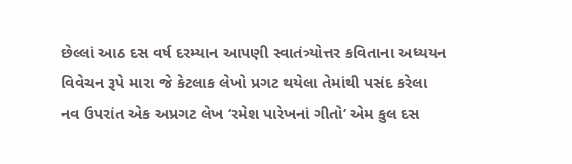છેલ્લાં આઠ દસ વર્ષ દરમ્યાન આપણી સ્વાતંત્ર્યોત્તર કવિતાના અધ્યયન વિવેચન રૂપે મારા જે કેટલાક લેખો પ્રગટ થયેલા તેમાંથી પસંદ કરેલા નવ ઉપરાંત એક અપ્રગટ લેખ ‘રમેશ પારેખનાં ગીતો’ એમ કુલ દસ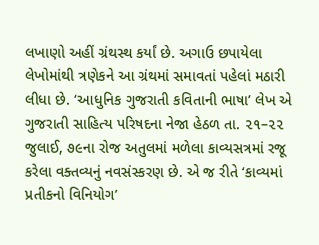લખાણો અહીં ગ્રંથસ્થ કર્યાં છે. અગાઉ છપાયેલા લેખોમાંથી ત્રણેકને આ ગ્રંથમાં સમાવતાં પહેલાં મઠારી લીધા છે. ‘આધુનિક ગુજરાતી કવિતાની ભાષા’ લેખ એ ગુજરાતી સાહિત્ય પરિષદના નેજા હેઠળ તા. ૨૧–૨૨ જુલાઈ, ૭૯ના રોજ અતુલમાં મળેલા કાવ્યસત્રમાં રજૂ કરેલા વક્તવ્યનું નવસંસ્કરણ છે. એ જ રીતે ‘કાવ્યમાં પ્રતીકનો વિનિયોગ’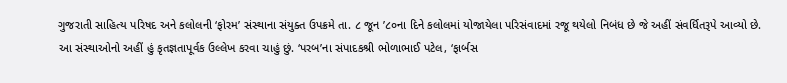ગુજરાતી સાહિત્ય પરિષદ અને કલોલની ‘ફોરમ’ સંસ્થાના સંયુક્ત ઉપક્રમે તા. ૮ જૂન ’૮૦ના દિને કલોલમાં યોજાયેલા પરિસંવાદમાં રજૂ થયેલો નિબંધ છે જે અહીં સંવર્ધિતરૂપે આવ્યો છે. આ સંસ્થાઓનો અહીં હું કૃતજ્ઞતાપૂર્વક ઉલ્લેખ કરવા ચાહું છું. ‘પરબ’ના સંપાદકશ્રી ભોળાભાઈ પટેલ, ‘ફાર્બસ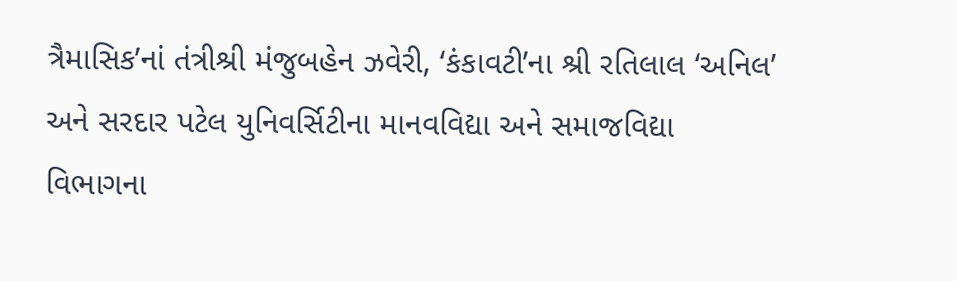ત્રૈમાસિક’નાં તંત્રીશ્રી મંજુબહેન ઝવેરી, ‘કંકાવટી’ના શ્રી રતિલાલ ‘અનિલ’ અને સરદાર પટેલ યુનિવર્સિટીના માનવવિદ્યા અને સમાજવિદ્યા વિભાગના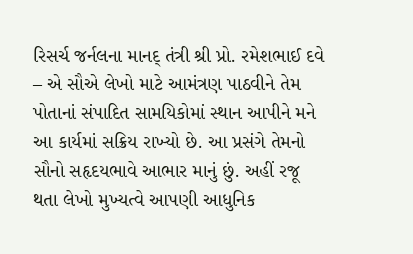રિસર્ચ જર્નલના માનદ્‌ તંત્રી શ્રી પ્રો. રમેશભાઈ દવે – એ સૌએ લેખો માટે આમંત્રણ પાઠવીને તેમ પોતાનાં સંપાદિત સામયિકોમાં સ્થાન આપીને મને આ કાર્યમાં સક્રિય રાખ્યો છે. આ પ્રસંગે તેમનો સૌનો સહૃદયભાવે આભાર માનું છું. અહીં રજૂ થતા લેખો મુખ્યત્વે આપણી આધુનિક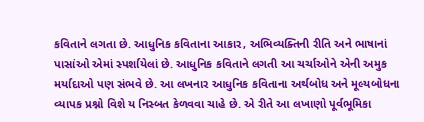કવિતાને લગતા છે. આધુનિક કવિતાના આકાર, અભિવ્યક્તિની રીતિ અને ભાષાનાં પાસાંઓ એમાં સ્પર્શાયેલાં છે. આધુનિક કવિતાને લગતી આ ચર્ચાઓને એની અમુક મર્યાદાઓ પણ સંભવે છે. આ લખનાર આધુનિક કવિતાના અર્થબોધ અને મૂલ્યબોધના વ્યાપક પ્રશ્નો વિશે ય નિસ્બત કેળવવા ચાહે છે. એ રીતે આ લખાણો પૂર્વભૂમિકા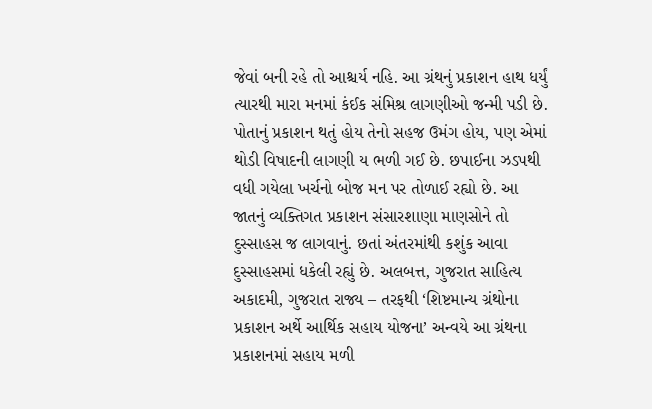જેવાં બની રહે તો આશ્ચર્ય નહિ. આ ગ્રંથનું પ્રકાશન હાથ ધર્યું ત્યારથી મારા મનમાં કંઈક સંમિશ્ર લાગણીઓ જન્મી પડી છે. પોતાનું પ્રકાશન થતું હોય તેનો સહજ ઉમંગ હોય, પણ એમાં થોડી વિષાદની લાગણી ય ભળી ગઈ છે. છપાઈના ઝડપથી વધી ગયેલા ખર્ચનો બોજ મન પર તોળાઈ રહ્યો છે. આ જાતનું વ્યક્તિગત પ્રકાશન સંસારશાણા માણસોને તો દુસ્સાહસ જ લાગવાનું. છતાં અંતરમાંથી કશુંક આવા દુસ્સાહસમાં ધકેલી રહ્યું છે. અલબત્ત, ગુજરાત સાહિત્ય અકાદમી, ગુજરાત રાજ્ય – તરફથી ‘શિષ્ટમાન્ય ગ્રંથોના પ્રકાશન અર્થે આર્થિક સહાય યોજના’ અન્વયે આ ગ્રંથના પ્રકાશનમાં સહાય મળી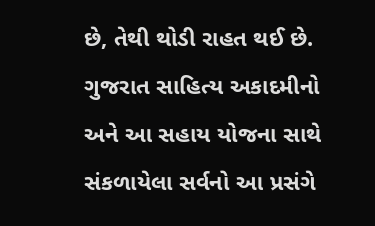છે, તેથી થોડી રાહત થઈ છે. ગુજરાત સાહિત્ય અકાદમીનો અને આ સહાય યોજના સાથે સંકળાયેલા સર્વનો આ પ્રસંગે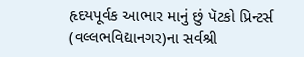હૃદયપૂર્વક આભાર માનું છું પૅટકો પ્રિન્ટર્સ (વલ્લભવિદ્યાનગર)ના સર્વશ્રી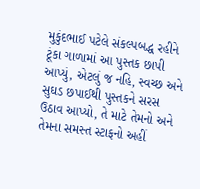મુકુંદભાઈ પટેલે સંકલ્પબદ્ધ રહીને ટૂંકા ગાળામાં આ પુસ્તક છાપી આપ્યું, એટલું જ નહિ, સ્વચ્છ અને સુઘડ છપાઈથી પુસ્તકને સરસ ઉઠાવ આપ્યો, તે માટે તેમનો અને તેમના સમસ્ત સ્ટાફનો અહીં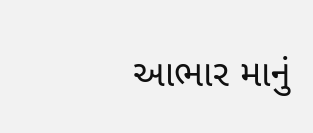આભાર માનું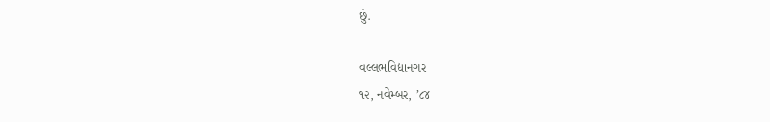છું.

વલ્લભવિદ્યાનગર
૧૨, નવેમ્બર, ’૮૪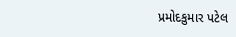પ્રમોદકુમાર પટેલ